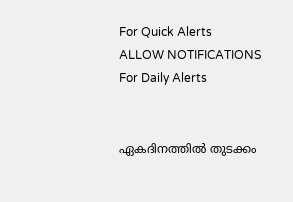For Quick Alerts
ALLOW NOTIFICATIONS
For Daily Alerts


ഏകദിനത്തില്‍ തുടക്കം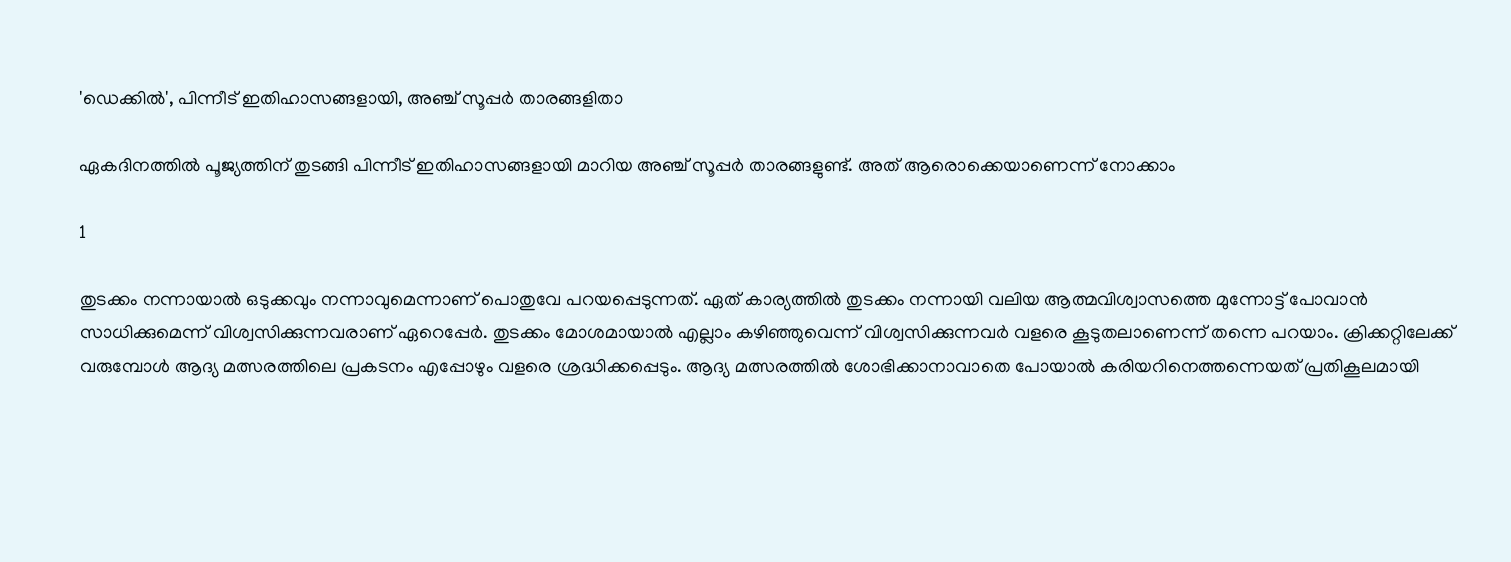'ഡെക്കില്‍', പിന്നീട് ഇതിഹാസങ്ങളായി, അഞ്ച് സൂപ്പര്‍ താരങ്ങളിതാ

ഏകദിനത്തില്‍ പൂജ്യത്തിന് തുടങ്ങി പിന്നീട് ഇതിഹാസങ്ങളായി മാറിയ അഞ്ച് സൂപ്പര്‍ താരങ്ങളുണ്ട്. അത് ആരൊക്കെയാണെന്ന് നോക്കാം

1

തുടക്കം നന്നായാല്‍ ഒടുക്കവും നന്നാവുമെന്നാണ് പൊതുവേ പറയപ്പെടുന്നത്. ഏത് കാര്യത്തില്‍ തുടക്കം നന്നായി വലിയ ആത്മവിശ്വാസത്തെ മുന്നോട്ട് പോവാന്‍ സാധിക്കുമെന്ന് വിശ്വസിക്കുന്നവരാണ് ഏറെപ്പേര്‍. തുടക്കം മോശമായാല്‍ എല്ലാം കഴിഞ്ഞുവെന്ന് വിശ്വസിക്കുന്നവര്‍ വളരെ കൂടുതലാണെന്ന് തന്നെ പറയാം. ക്രിക്കറ്റിലേക്ക് വരുമ്പോള്‍ ആദ്യ മത്സരത്തിലെ പ്രകടനം എപ്പോഴും വളരെ ശ്രദ്ധിക്കപ്പെടും. ആദ്യ മത്സരത്തില്‍ ശോഭിക്കാനാവാതെ പോയാല്‍ കരിയറിനെത്തന്നെയത് പ്രതികൂലമായി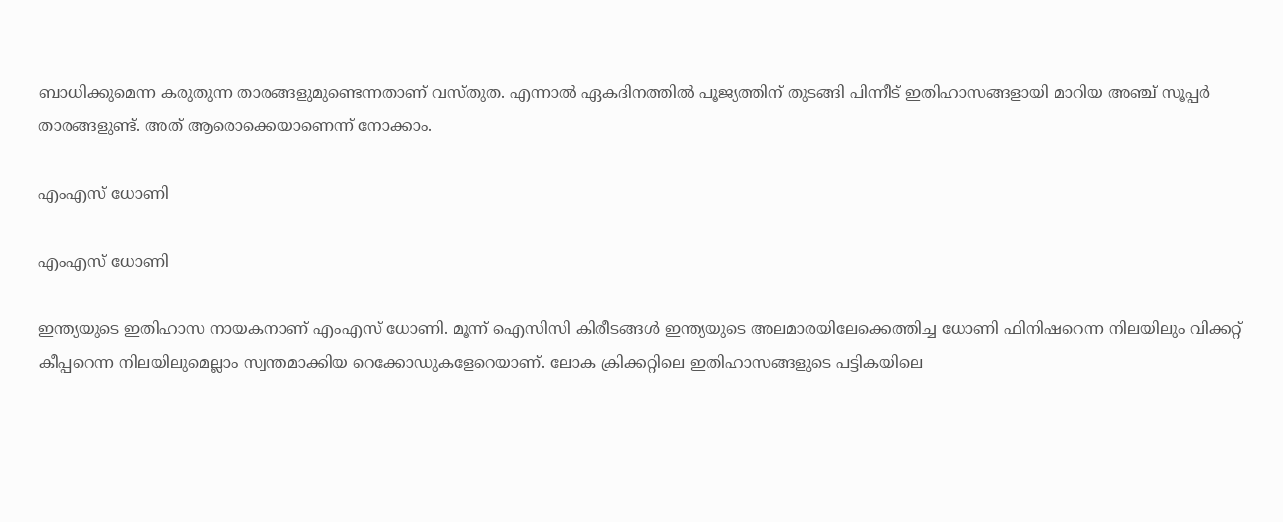ബാധിക്കുമെന്ന കരുതുന്ന താരങ്ങളുമുണ്ടെന്നതാണ് വസ്തുത. എന്നാല്‍ ഏകദിനത്തില്‍ പൂജ്യത്തിന് തുടങ്ങി പിന്നീട് ഇതിഹാസങ്ങളായി മാറിയ അഞ്ച് സൂപ്പര്‍ താരങ്ങളുണ്ട്. അത് ആരൊക്കെയാണെന്ന് നോക്കാം.

എംഎസ് ധോണി

എംഎസ് ധോണി

ഇന്ത്യയുടെ ഇതിഹാസ നായകനാണ് എംഎസ് ധോണി. മൂന്ന് ഐസിസി കിരീടങ്ങള്‍ ഇന്ത്യയുടെ അലമാരയിലേക്കെത്തിച്ച ധോണി ഫിനിഷറെന്ന നിലയിലും വിക്കറ്റ് കീപ്പറെന്ന നിലയിലുമെല്ലാം സ്വന്തമാക്കിയ റെക്കോഡുകളേറെയാണ്. ലോക ക്രിക്കറ്റിലെ ഇതിഹാസങ്ങളുടെ പട്ടികയിലെ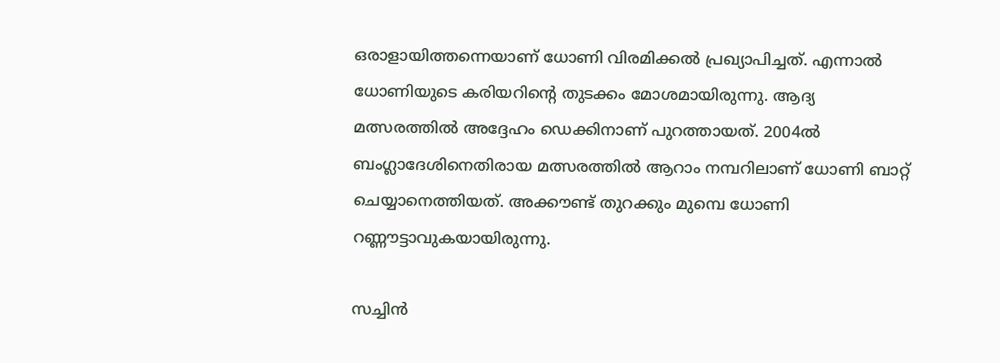ഒരാളായിത്തന്നെയാണ് ധോണി വിരമിക്കല്‍ പ്രഖ്യാപിച്ചത്. എന്നാല്‍ ധോണിയുടെ കരിയറിന്റെ തുടക്കം മോശമായിരുന്നു. ആദ്യ മത്സരത്തില്‍ അദ്ദേഹം ഡെക്കിനാണ് പുറത്തായത്. 2004ല്‍ ബംഗ്ലാദേശിനെതിരായ മത്സരത്തില്‍ ആറാം നമ്പറിലാണ് ധോണി ബാറ്റ് ചെയ്യാനെത്തിയത്. അക്കൗണ്ട് തുറക്കും മുമ്പെ ധോണി റണ്ണൗട്ടാവുകയായിരുന്നു.

സച്ചിന്‍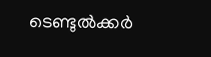ടെണ്ടുല്‍ക്കര്‍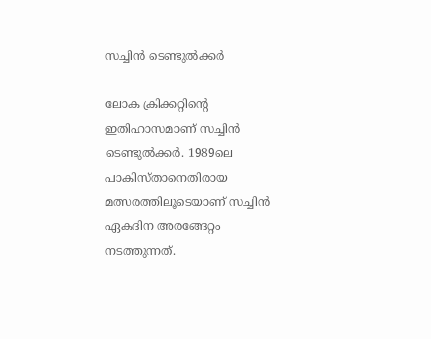സച്ചിന്‍ ടെണ്ടുല്‍ക്കര്‍

ലോക ക്രിക്കറ്റിന്റെ ഇതിഹാസമാണ് സച്ചിന്‍ ടെണ്ടുല്‍ക്കര്‍. 1989ലെ പാകിസ്താനെതിരായ മത്സരത്തിലൂടെയാണ് സച്ചിന്‍ ഏകദിന അരങ്ങേറ്റം നടത്തുന്നത്.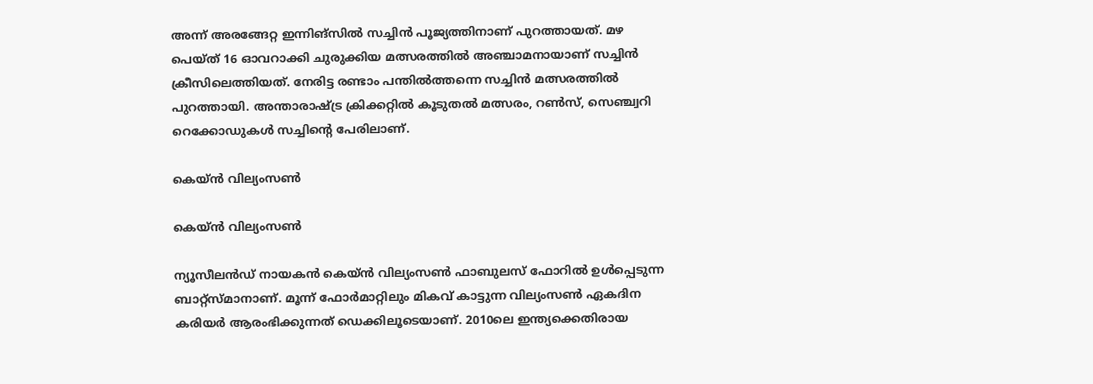അന്ന് അരങ്ങേറ്റ ഇന്നിങ്‌സില്‍ സച്ചിന്‍ പൂജ്യത്തിനാണ് പുറത്തായത്. മഴ പെയ്ത് 16 ഓവറാക്കി ചുരുക്കിയ മത്സരത്തില്‍ അഞ്ചാമനായാണ് സച്ചിന്‍ ക്രീസിലെത്തിയത്. നേരിട്ട രണ്ടാം പന്തില്‍ത്തന്നെ സച്ചിന്‍ മത്സരത്തില്‍ പുറത്തായി. അന്താരാഷ്ട്ര ക്രിക്കറ്റില്‍ കൂടുതല്‍ മത്സരം, റണ്‍സ്, സെഞ്ച്വറി റെക്കോഡുകള്‍ സച്ചിന്റെ പേരിലാണ്.

കെയ്ന്‍ വില്യംസണ്‍

കെയ്ന്‍ വില്യംസണ്‍

ന്യൂസീലന്‍ഡ് നായകന്‍ കെയ്ന്‍ വില്യംസണ്‍ ഫാബുലസ് ഫോറില്‍ ഉള്‍പ്പെടുന്ന ബാറ്റ്‌സ്മാനാണ്. മൂന്ന് ഫോര്‍മാറ്റിലും മികവ് കാട്ടുന്ന വില്യംസണ്‍ ഏകദിന കരിയര്‍ ആരംഭിക്കുന്നത് ഡെക്കിലൂടെയാണ്. 2010ലെ ഇന്ത്യക്കെതിരായ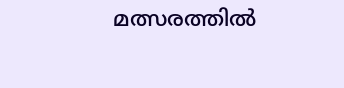മത്സരത്തില്‍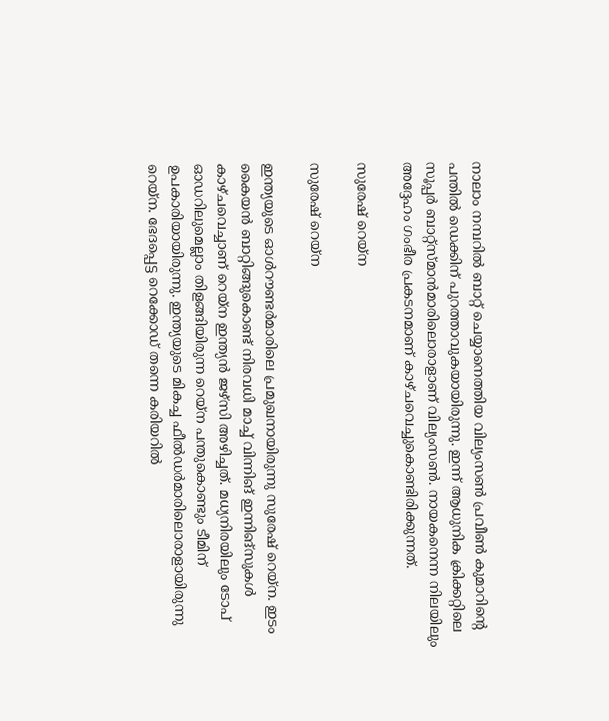നാലാം നമ്പറില്‍ ബാറ്റ് ചെയ്യാനെത്തിയ വില്യംസണ്‍ പ്രവീണ്‍ കുമാറിന്റെ പന്തില്‍ ഡെക്കിന് പുറത്താവുകയായിരുന്നു. ഇന്ന് ആധുനിക ക്രിക്കറ്റിലെ സൂപ്പര്‍ ബാറ്റ്‌സ്മാന്‍മാരിലൊരാളാണ് വില്യംസണ്‍. നായകനെന്ന നിലയിലും അദ്ദേഹം ഗംഭീര പ്രകടനമാണ് കാഴ്ചവെച്ചുകൊണ്ടിരിക്കുന്നത്.

സുരേഷ് റെയ്‌ന

സുരേഷ് റെയ്‌ന

ഇന്ത്യയുടെ ഓള്‍റൗണ്ടര്‍മാരിലെ പ്രമുഖനായിരുന്നു സുരേഷ് റെയ്‌ന. ഇടം കൈയന്‍ ബാറ്റിങ്ങുകൊണ്ട് നിരവധി മാച്ച് വിന്നിങ് ഇന്നിങ്‌സുകള്‍ കാഴ്ചവെച്ചാണ് റെയ്‌ന ഇന്ത്യന്‍ ജഴ്‌സി അഴിച്ചത്. മധ്യനിരയിലും ടോപ് ഓഡറിലുമെല്ലാം തിളങ്ങിയിരുന്ന റെയ്‌ന പന്തുകൊണ്ടും ടീമിന് ഉപകാരിയായിരുന്നു. ഇന്ത്യയുടെ മികച്ച ഫീല്‍ഡര്‍മാരിലൊരാളായിരുന്നു റെയ്‌ന. ഭേദപ്പെട്ട റെക്കോഡ് തന്നെ കരിയറില്‍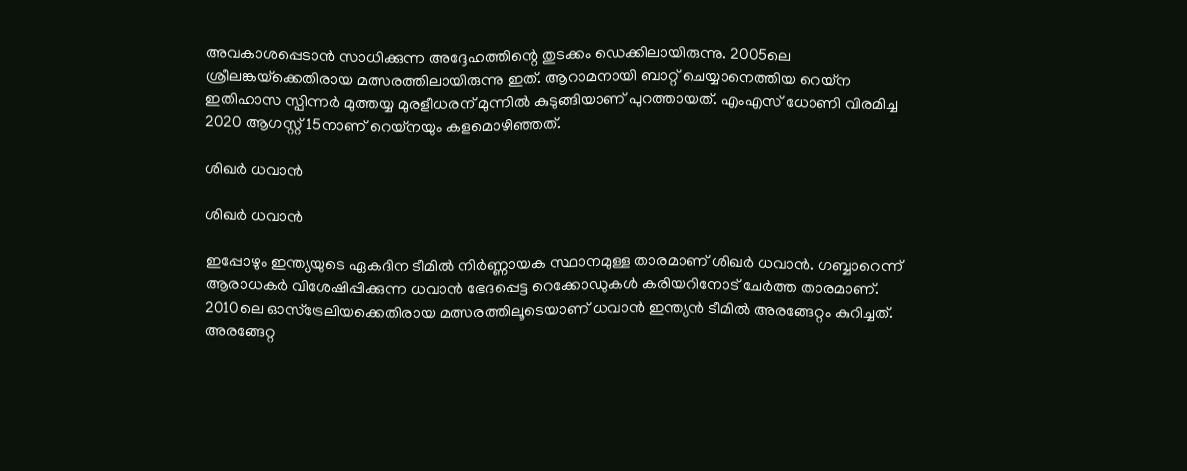അവകാശപ്പെടാന്‍ സാധിക്കുന്ന അദ്ദേഹത്തിന്റെ തുടക്കം ഡെക്കിലായിരുന്നു. 2005ലെ ശ്രീലങ്കയ്‌ക്കെതിരായ മത്സരത്തിലായിരുന്നു ഇത്. ആറാമനായി ബാറ്റ് ചെയ്യാനെത്തിയ റെയ്‌ന ഇതിഹാസ സ്പിന്നര്‍ മുത്തയ്യ മുരളീധരന് മുന്നില്‍ കുടുങ്ങിയാണ് പുറത്തായത്. എംഎസ് ധോണി വിരമിച്ച 2020 ആഗസ്റ്റ് 15നാണ് റെയ്‌നയും കളമൊഴിഞ്ഞത്.

ശിഖര്‍ ധവാന്‍

ശിഖര്‍ ധവാന്‍

ഇപ്പോഴും ഇന്ത്യയുടെ ഏകദിന ടീമില്‍ നിര്‍ണ്ണായക സ്ഥാനമുള്ള താരമാണ് ശിഖര്‍ ധവാന്‍. ഗബ്ബാറെന്ന് ആരാധകര്‍ വിശേഷിപ്പിക്കുന്ന ധവാന്‍ ഭേദപ്പെട്ട റെക്കോഡുകള്‍ കരിയറിനോട് ചേര്‍ത്ത താരമാണ്. 2010ലെ ഓസ്‌ട്രേലിയക്കെതിരായ മത്സരത്തിലൂടെയാണ് ധവാന്‍ ഇന്ത്യന്‍ ടീമില്‍ അരങ്ങേറ്റം കുറിച്ചത്. അരങ്ങേറ്റ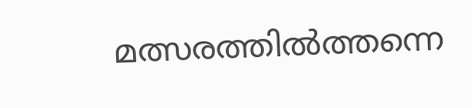മത്സരത്തില്‍ത്തന്നെ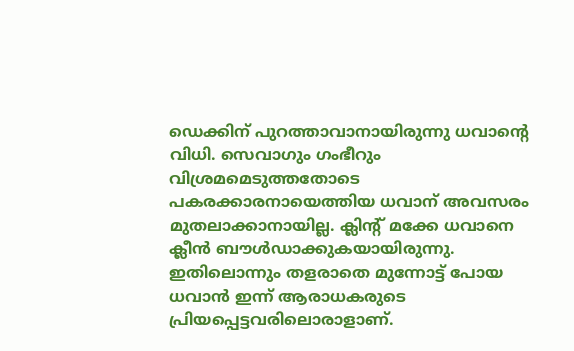ഡെക്കിന് പുറത്താവാനായിരുന്നു ധവാന്റെ വിധി. സെവാഗും ഗംഭീറും വിശ്രമമെടുത്തതോടെ പകരക്കാരനായെത്തിയ ധവാന് അവസരം മുതലാക്കാനായില്ല. ക്ലിന്റ് മക്കേ ധവാനെ ക്ലീന്‍ ബൗള്‍ഡാക്കുകയായിരുന്നു. ഇതിലൊന്നും തളരാതെ മുന്നോട്ട് പോയ ധവാന്‍ ഇന്ന് ആരാധകരുടെ പ്രിയപ്പെട്ടവരിലൊരാളാണ്.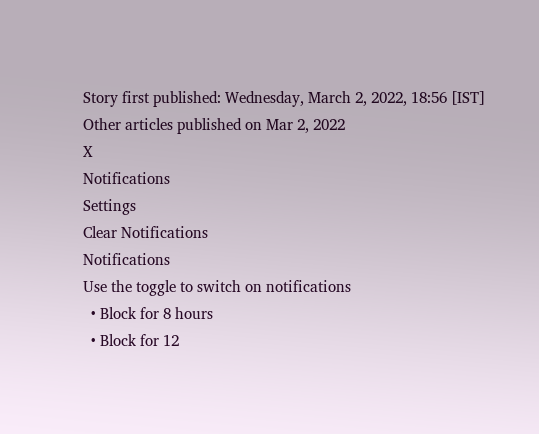Story first published: Wednesday, March 2, 2022, 18:56 [IST]
Other articles published on Mar 2, 2022
X
Notifications
Settings
Clear Notifications
Notifications
Use the toggle to switch on notifications
  • Block for 8 hours
  • Block for 12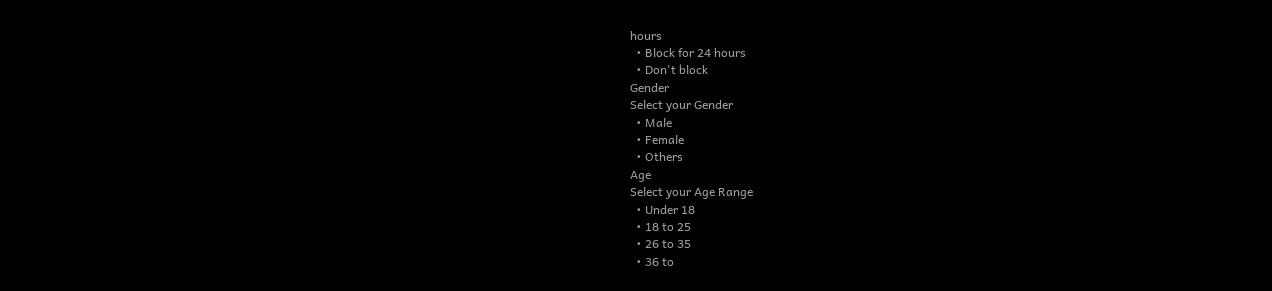hours
  • Block for 24 hours
  • Don't block
Gender
Select your Gender
  • Male
  • Female
  • Others
Age
Select your Age Range
  • Under 18
  • 18 to 25
  • 26 to 35
  • 36 to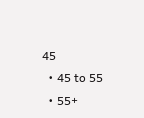45
  • 45 to 55
  • 55+